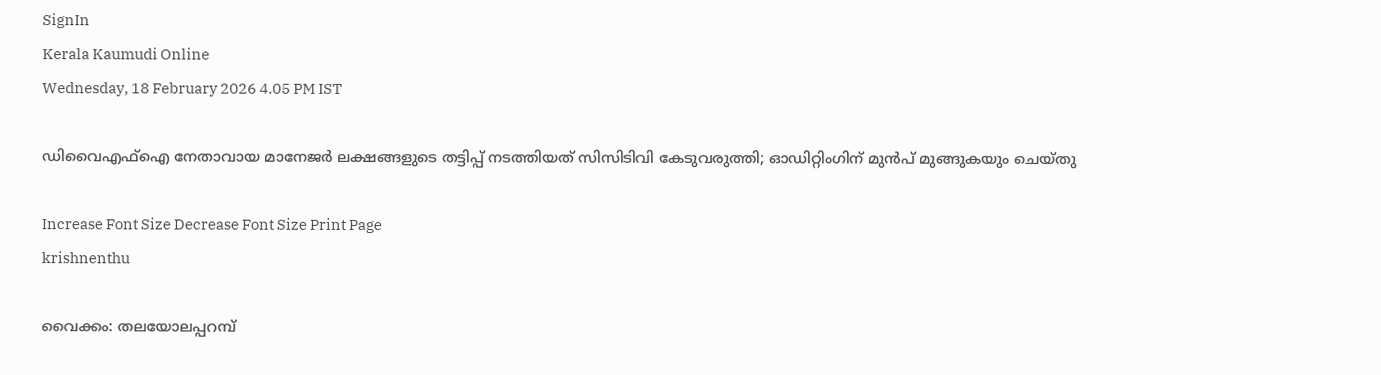SignIn
Kerala Kaumudi Online
Wednesday, 18 February 2026 4.05 PM IST

ഡിവൈഎഫ്‌ഐ നേതാവായ മാനേജർ ലക്ഷങ്ങളുടെ തട്ടിപ്പ് നടത്തിയത് സിസിടിവി കേടുവരുത്തി; ഓഡിറ്റിംഗിന് മുൻപ് മുങ്ങുകയും ചെയ്തു

Increase Font Size Decrease Font Size Print Page
krishnenthu

വൈക്കം: തലയോലപ്പറമ്പ്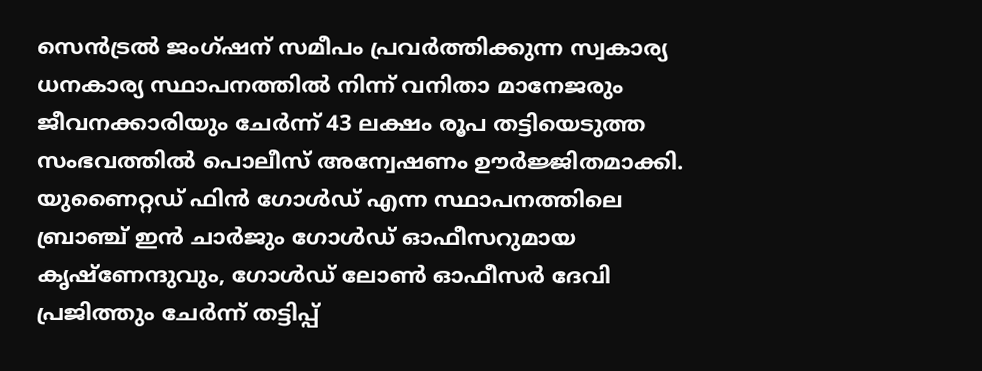സെൻട്രൽ ജംഗ്ഷന് സമീപം പ്രവർത്തിക്കുന്ന സ്വകാര്യ ധനകാര്യ സ്ഥാപനത്തിൽ നിന്ന് വനിതാ മാനേജരും ജീവനക്കാരിയും ചേർന്ന് 43 ലക്ഷം രൂപ തട്ടിയെടുത്ത സംഭവത്തിൽ പൊലീസ് അന്വേഷണം ഊർജ്ജിതമാക്കി. യുണൈറ്റഡ് ഫിൻ ഗോൾഡ് എന്ന സ്ഥാപനത്തിലെ ബ്രാഞ്ച് ഇൻ ചാർജും ഗോൾഡ് ഓഫീസറുമായ കൃഷ്‌ണേന്ദുവും, ഗോൾഡ്‌ ലോൺ ഓഫീസർ ദേവി പ്രജിത്തും ചേർന്ന് തട്ടിപ്പ്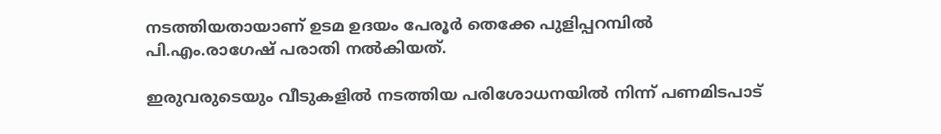നടത്തിയതായാണ് ഉടമ ഉദയം പേരൂർ തെക്കേ പുളിപ്പറമ്പിൽ പി.എം.രാഗേഷ് പരാതി നൽകിയത്.

ഇരുവരുടെയും വീടുകളിൽ നടത്തിയ പരിശോധനയിൽ നിന്ന് പണമിടപാട്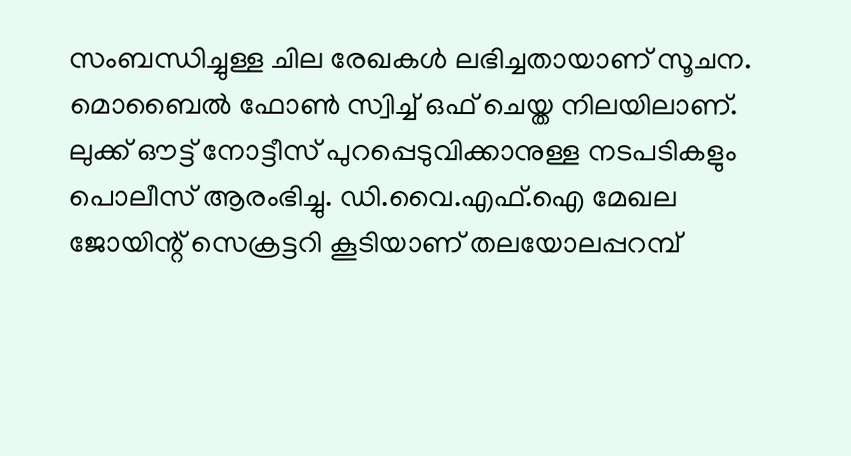സംബന്ധിച്ചുള്ള ചില രേഖകൾ ലഭിച്ചതായാണ് സൂചന. മൊബൈൽ ഫോൺ സ്വിച്ച് ഒഫ് ചെയ്ത നിലയിലാണ്. ലുക്ക് ഔട്ട് നോട്ടീസ് പുറപ്പെടുവിക്കാനുള്ള നടപടികളും പൊലീസ് ആരംഭിച്ചു. ഡി.വൈ.എഫ്‌.ഐ മേഖല ജോയിന്റ് സെക്രട്ടറി കൂടിയാണ് തലയോലപ്പറമ്പ്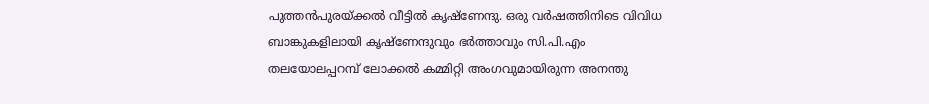പുത്തൻപുരയ്ക്കൽ വീട്ടിൽ കൃഷ്‌ണേന്ദു. ഒരു വർഷത്തിനിടെ വിവിധ ബാങ്കുകളിലായി കൃഷ്‌ണേന്ദുവും ഭർത്താവും സി.പി.എം തലയോലപ്പറമ്പ് ലോക്കൽ കമ്മിറ്റി അംഗവുമായിരുന്ന അനന്തു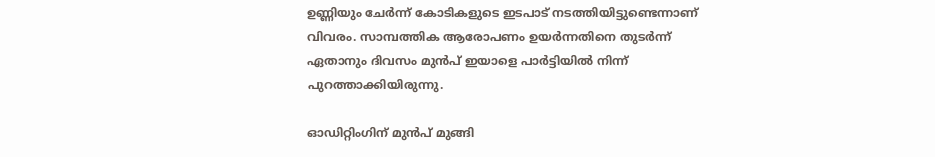ഉണ്ണിയും ചേർന്ന് കോടികളുടെ ഇടപാട് നടത്തിയിട്ടുണ്ടെന്നാണ് വിവരം. സാമ്പത്തിക ആരോപണം ഉയർന്നതിനെ തുടർന്ന് ഏതാനും ദിവസം മുൻപ് ഇയാളെ പാർട്ടിയിൽ നിന്ന് പുറത്താക്കിയിരുന്നു.

ഓഡിറ്റിംഗിന് മുൻപ് മുങ്ങി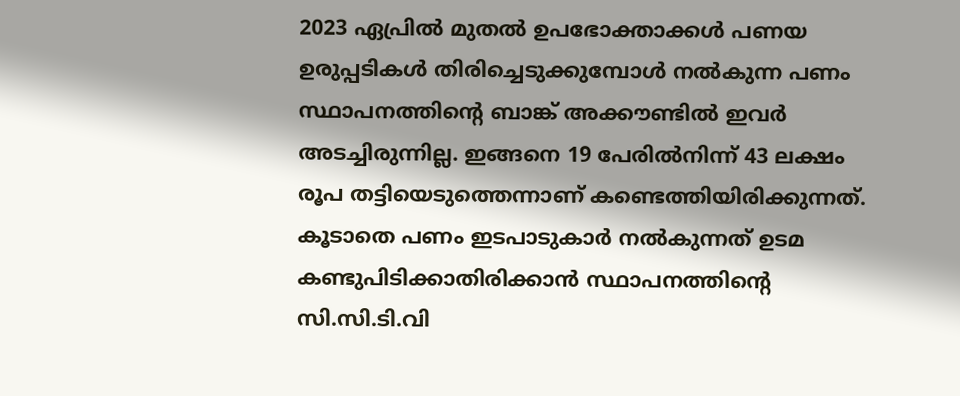2023 ഏപ്രിൽ മുതൽ ഉപഭോക്താക്കൾ പണയ ഉരുപ്പടികൾ തിരിച്ചെടുക്കുമ്പോൾ നൽകുന്ന പണം സ്ഥാപനത്തിന്റെ ബാങ്ക് അക്കൗണ്ടിൽ ഇവർ അടച്ചിരുന്നില്ല. ഇങ്ങനെ 19 പേരിൽനിന്ന് 43 ലക്ഷം രൂപ തട്ടിയെടുത്തെന്നാണ് കണ്ടെത്തിയിരിക്കുന്നത്. കൂടാതെ പണം ഇടപാടുകാർ നൽകുന്നത് ഉടമ കണ്ടുപിടിക്കാതിരിക്കാൻ സ്ഥാപനത്തിന്റെ സി.സി.ടി.വി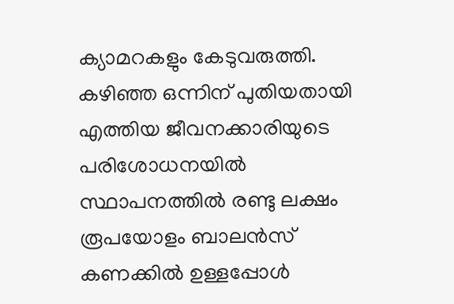ക്യാമറകളും കേടുവരുത്തി. കഴിഞ്ഞ ഒന്നിന് പുതിയതായി എത്തിയ ജീവനക്കാരിയുടെ പരിശോധനയിൽ സ്ഥാപനത്തിൽ രണ്ടു ലക്ഷം രൂപയോളം ബാലൻസ് കണക്കിൽ ഉള്ളപ്പോൾ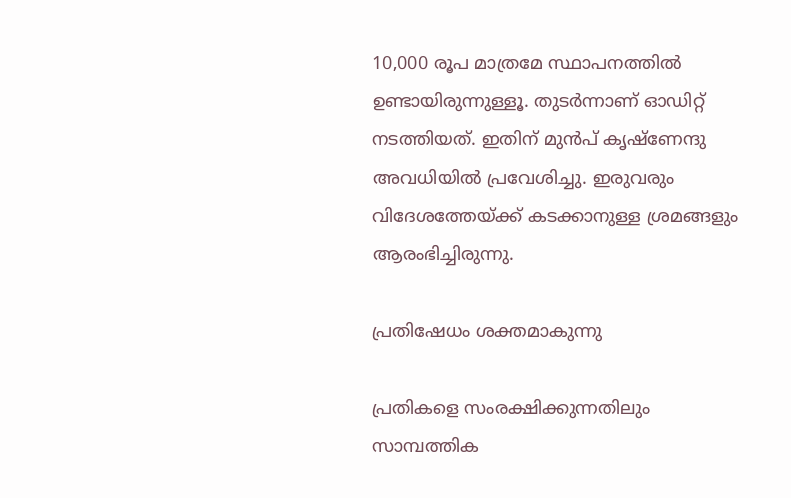10,000 രൂപ മാത്രമേ സ്ഥാപനത്തിൽ ഉണ്ടായിരുന്നുള്ളൂ. തുടർന്നാണ് ഓഡിറ്റ് നടത്തിയത്. ഇതിന് മുൻപ് കൃഷ്‌ണേന്ദു അവധിയിൽ പ്രവേശിച്ചു. ഇരുവരും വിദേശത്തേയ്ക്ക് കടക്കാനുള്ള ശ്രമങ്ങളും ആരംഭിച്ചിരുന്നു.

പ്രതിഷേധം ശക്തമാകുന്നു

പ്രതികളെ സംരക്ഷിക്കുന്നതിലും സാമ്പത്തിക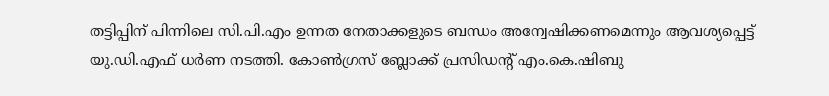തട്ടിപ്പിന് പിന്നിലെ സി.പി.എം ഉന്നത നേതാക്കളുടെ ബന്ധം അന്വേഷിക്കണമെന്നും ആവശ്യപ്പെട്ട് യു.ഡി.എഫ് ധർണ നടത്തി. കോൺഗ്രസ് ബ്ലോക്ക് പ്രസിഡന്റ് എം.കെ.ഷിബു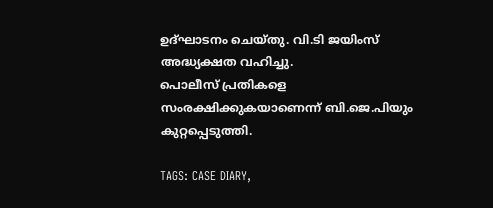ഉദ്ഘാടനം ചെയ്തു. വി.ടി ജയിംസ് അദ്ധ്യക്ഷത വഹിച്ചു.
പൊലീസ് പ്രതികളെ സംരക്ഷിക്കുകയാണെന്ന് ബി.ജെ.പിയും കുറ്റപ്പെടുത്തി.

TAGS: CASE DIARY,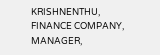KRISHNENTHU, FINANCE COMPANY, MANAGER,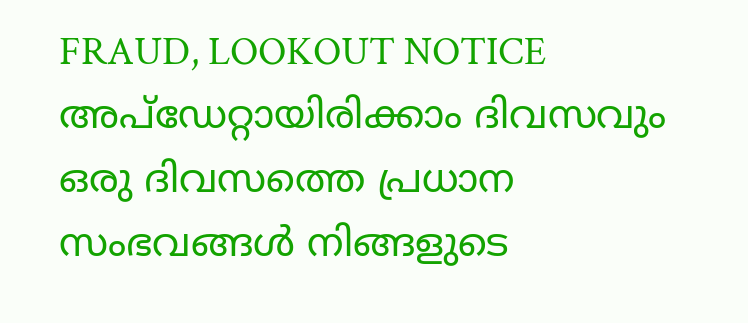FRAUD, LOOKOUT NOTICE
അപ്ഡേറ്റായിരിക്കാം ദിവസവും
ഒരു ദിവസത്തെ പ്രധാന സംഭവങ്ങൾ നിങ്ങളുടെ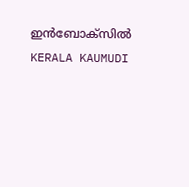ഇൻബോക്സിൽ
KERALA KAUMUDI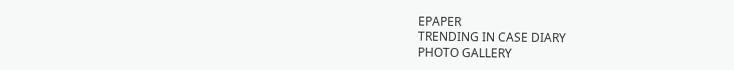EPAPER
TRENDING IN CASE DIARY
PHOTO GALLERY